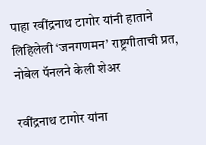पाहा रवींद्रनाथ टागोर यांनी हाताने लिहिलेली ‘जनगणमन’ राष्ट्रगीताची प्रत, नोबेल पॅनलने केली शेअर

रवींद्रनाथ टागोर यांना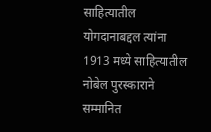साहित्यातील योगदानाबद्दल त्यांना 1913 मध्ये साहित्यातील नोबेल पुरस्काराने सम्मानित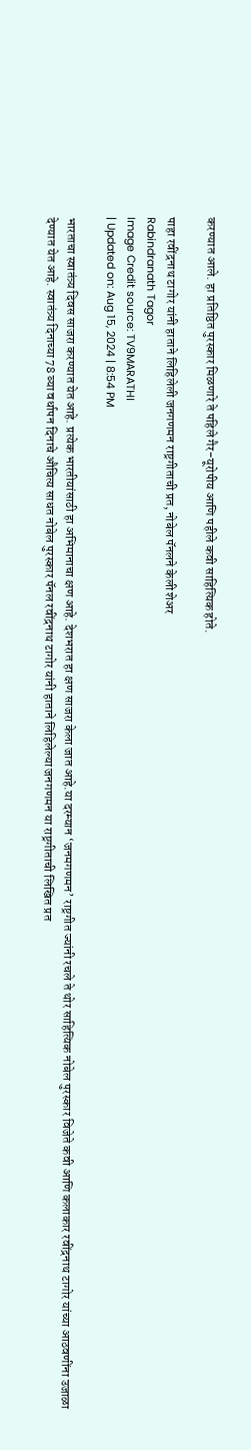करण्यात आले. हा प्रतिष्ठित पुरस्कार मिळणारे ते पहिले गैर-यूरोपीय आणि पहीले कवी साहित्यिक होते.

पाहा रवींद्रनाथ टागोर यांनी हाताने लिहिलेली जनगणमन राष्ट्रगीताची प्रत, नोबेल पॅनलने केली शेअर
Rabindranath Tagor
Image Credit source: TV9MARATHI
| Updated on: Aug 15, 2024 | 8:54 PM

भारताचा स्वातंत्र्य दिवस साजरा करण्यात येत आहे. प्रत्येक भारतीयांसाठी हा अभिमानाचा क्षण आहे. देशभरात हा क्षण साजरा केला जात आहे.या दरम्यान ‘जनमगणमन’ राष्ट्रगीत ज्यांनी रचले ते थोर साहित्यिक नोबेल पुरस्कार विजेते कवी आणि कलाकार रवींद्रनाथ टागोर यांच्या आठवणींना उजाळा देण्यात येत आहे. स्वातंत्र्य दिनाच्या 78 व्या वर्धापन दिनाचे औचित्य साधत नोबेल पुरस्कार पॅनल रवींद्रनाथ टागोर यांनी हाताने लिहिलेल्या जनगणमन या राष्ट्रगीताची लिखित प्रत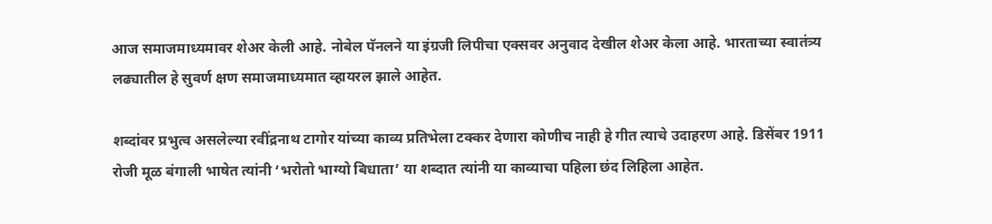आज समाजमाध्यमावर शेअर केली आहे. नोबेल पॅनलने या इंग्रजी लिपीचा एक्सवर अनुवाद देखील शेअर केला आहे. भारताच्या स्वातंत्र्य लढ्यातील हे सुवर्ण क्षण समाजमाध्यमात व्हायरल झाले आहेत.

शब्दांवर प्रभुत्व असलेल्या रवींद्रनाथ टागोर यांच्या काव्य प्रतिभेला टक्कर देणारा कोणीच नाही हे गीत त्याचे उदाहरण आहे. डिसेंबर 1911 रोजी मूळ बंगाली भाषेत त्यांनी ‘भरोतो भाग्यो बिधाता’ या शब्दात त्यांनी या काव्याचा पहिला छंद लिहिला आहेत.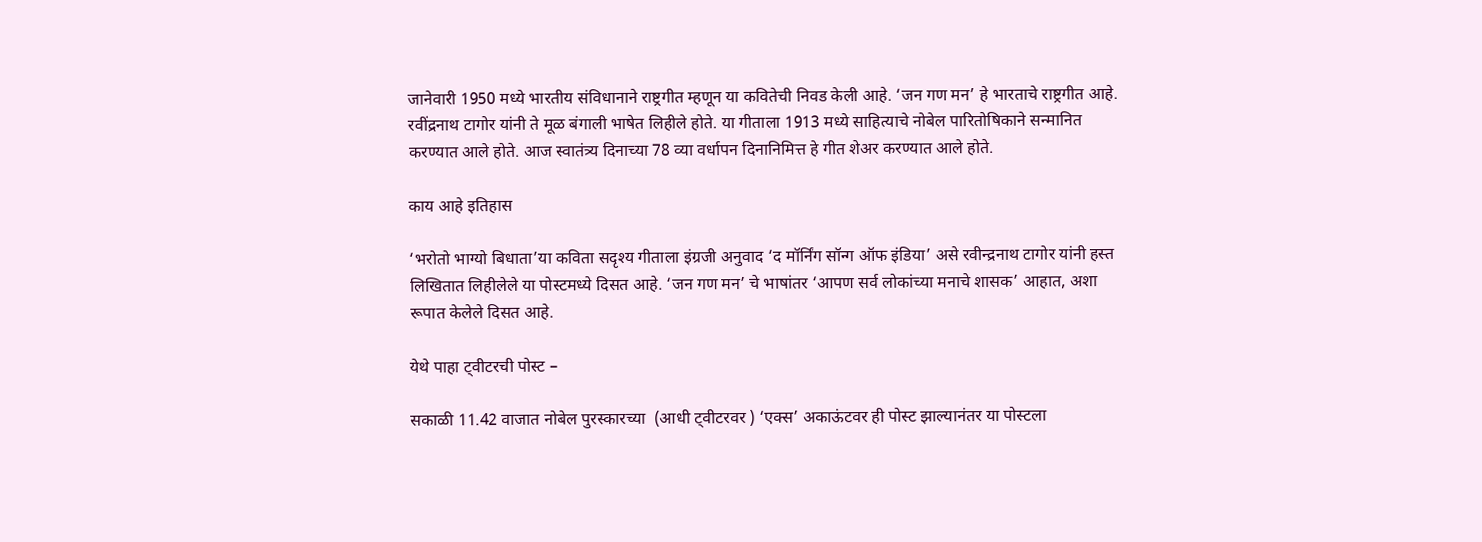जानेवारी 1950 मध्ये भारतीय संविधानाने राष्ट्रगीत म्हणून या कवितेची निवड केली आहे. ‘जन गण मन’ हे भारताचे राष्ट्रगीत आहे. रवींद्रनाथ टागोर यांनी ते मूळ बंगाली भाषेत लिहीले होते. या गीताला 1913 मध्ये साहित्याचे नोबेल पारितोषिकाने सन्मानित करण्यात आले होते. आज स्वातंत्र्य दिनाच्या 78 व्या वर्धापन दिनानिमित्त हे गीत शेअर करण्यात आले होते.

काय आहे इतिहास

‘भरोतो भाग्यो बिधाता’या कविता सदृश्य गीताला इंग्रजी अनुवाद ‘द मॉर्निंग सॉन्ग ऑफ इंडिया’ असे रवीन्द्रनाथ टागोर यांनी हस्त लिखितात लिहीलेले या पोस्टमध्ये दिसत आहे. ‘जन गण मन’ चे भाषांतर ‘आपण सर्व लोकांच्या मनाचे शासक’ आहात, अशा रूपात केलेले दिसत आहे.

येथे पाहा ट्वीटरची पोस्ट –

सकाळी 11.42 वाजात नोबेल पुरस्कारच्या  (आधी ट्वीटरवर ) ‘एक्स’ अकाऊंटवर ही पोस्ट झाल्यानंतर या पोस्टला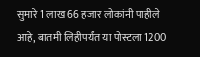सुमारे 1 लाख 66 हजार लोकांनी पाहीले आहे, बातमी लिहीपर्यंत या पोस्टला 1200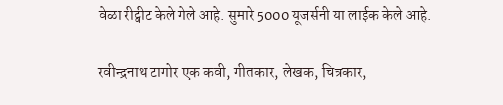वेळा रीट्वीट केले गेले आहे. सुमारे 5000 यूजर्सनी या लाईक केले आहे.

रवीन्द्रनाथ टागोर एक कवी, गीतकार, लेखक, चित्रकार,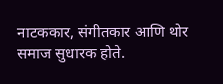नाटककार, संगीतकार आणि थोर समाज सुधारक होते.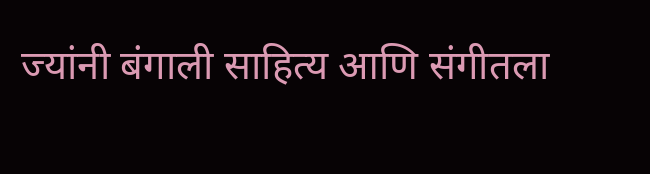ज्यांनी बंगाली साहित्य आणि संगीतला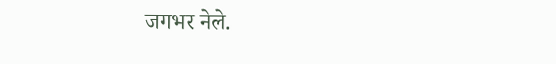जगभर नेले.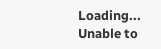Loading...
Unable to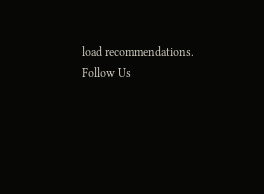load recommendations.
Follow Us